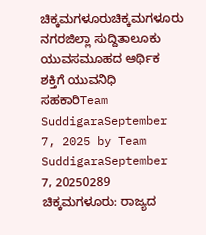ಚಿಕ್ಕಮಗಳೂರುಚಿಕ್ಕಮಗಳೂರು ನಗರಜಿಲ್ಲಾ ಸುದ್ದಿತಾಲೂಕು ಯುವಸಮೂಹದ ಆರ್ಥಿಕ ಶಕ್ತಿಗೆ ಯುವನಿಧಿ ಸಹಕಾರಿTeam SuddigaraSeptember 7, 2025 by Team SuddigaraSeptember 7, 20250289 ಚಿಕ್ಕಮಗಳೂರು: ರಾಜ್ಯದ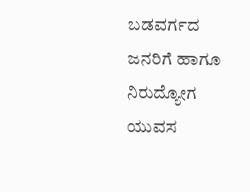ಬಡವರ್ಗದ ಜನರಿಗೆ ಹಾಗೂ ನಿರುದ್ಯೋಗ ಯುವಸ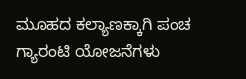ಮೂಹದ ಕಲ್ಯಾಣಕ್ಕಾಗಿ ಪಂಚ ಗ್ಯಾರಂಟಿ ಯೋಜನೆಗಳು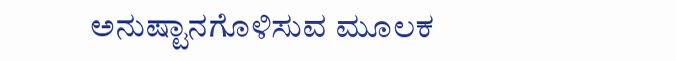ಅನುಷ್ಟಾನಗೊಳಿಸುವ ಮೂಲಕ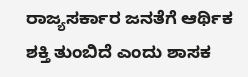ರಾಜ್ಯಸರ್ಕಾರ ಜನತೆಗೆ ಆರ್ಥಿಕ ಶಕ್ತಿ ತುಂಬಿದೆ ಎಂದು ಶಾಸಕ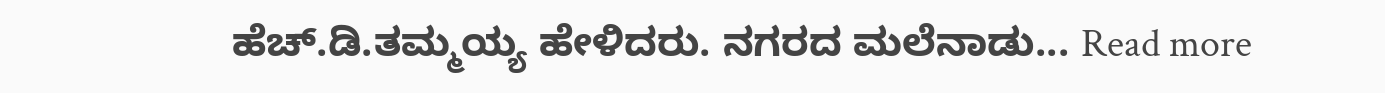ಹೆಚ್.ಡಿ.ತಮ್ಮಯ್ಯ ಹೇಳಿದರು. ನಗರದ ಮಲೆನಾಡು... Read more